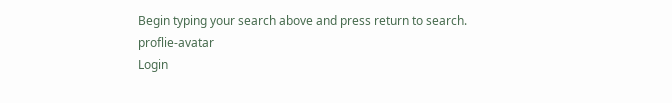Begin typing your search above and press return to search.
proflie-avatar
Login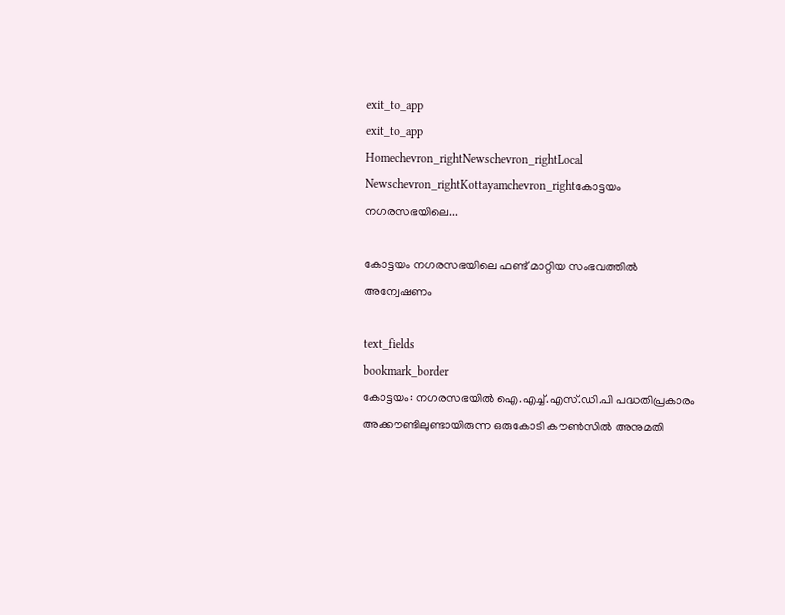exit_to_app
exit_to_app
Homechevron_rightNewschevron_rightLocal Newschevron_rightKottayamchevron_rightകോട്ടയം നഗരസഭയിലെ...

കോട്ടയം നഗരസഭയിലെ ഫണ്ട് മാറ്റിയ സംഭവത്തിൽ അന്വേഷണം

text_fields
bookmark_border
കോട്ടയം: നഗരസഭയിൽ ഐ.എച്ച്.എസ്.ഡി.പി പദ്ധതിപ്രകാരം അക്കൗണ്ടിലുണ്ടായിരുന്ന ഒരുകോടി കൗൺസിൽ അനുമതി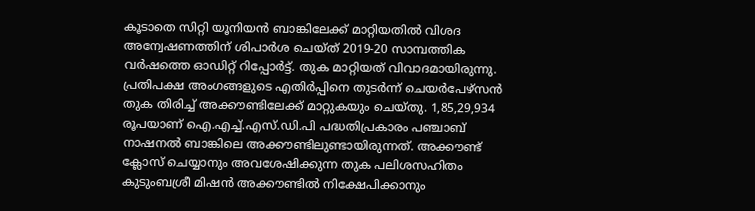കൂടാതെ സിറ്റി യൂനിയൻ ബാങ്കിലേക്ക് മാറ്റിയതിൽ വിശദ അന്വേഷണത്തിന് ശിപാർശ ചെയ്ത് 2019-20 സാമ്പത്തിക വർഷത്തെ ഓഡിറ്റ് റിപ്പോർട്ട്. തുക മാറ്റിയത് വിവാദമായിരുന്നു. പ്രതിപക്ഷ അംഗങ്ങളുടെ എതിർപ്പിനെ തുടർന്ന് ചെയർപേഴ്സൻ തുക തിരിച്ച് അക്കൗണ്ടിലേക്ക് മാറ്റുകയും ചെയ്തു. 1,85,29,934 രൂപയാണ് ഐ.എച്ച്.എസ്.ഡി.പി പദ്ധതിപ്രകാരം പഞ്ചാബ് നാഷനൽ ബാങ്കിലെ അക്കൗണ്ടിലുണ്ടായിരുന്നത്. അക്കൗണ്ട് ക്ലോസ് ചെയ്യാനും അവശേഷിക്കുന്ന തുക പലിശസഹിതം കുടുംബശ്രീ മിഷൻ അക്കൗണ്ടിൽ നിക്ഷേപിക്കാനും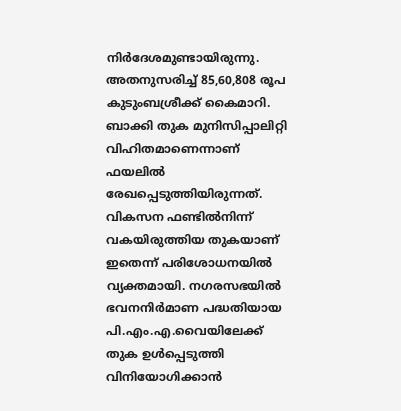നിർദേശമുണ്ടായിരുന്നു. അതനുസരിച്ച് 85,60,808 രൂപ കുടുംബശ്രീക്ക് കൈമാറി. ബാക്കി തുക മുനിസിപ്പാലിറ്റി വിഹിതമാണെന്നാണ് ഫയലിൽ രേഖപ്പെടുത്തിയിരുന്നത്. വികസന ഫണ്ടിൽനിന്ന് വകയിരുത്തിയ തുകയാണ് ഇതെന്ന് പരിശോധനയിൽ വ്യക്തമായി. നഗരസഭയിൽ ഭവനനിർമാണ പദ്ധതിയായ പി.എം.എ.വൈയിലേക്ക് തുക ഉൾപ്പെടുത്തി വിനിയോഗിക്കാൻ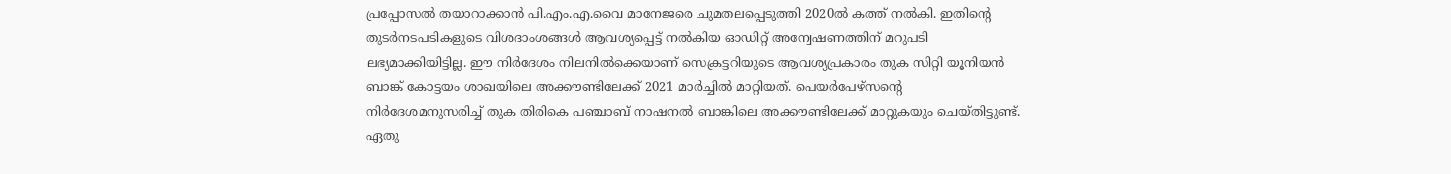പ്രപ്പോസൽ തയാറാക്കാൻ പി.എം.എ.വൈ മാനേജരെ ചുമതലപ്പെടുത്തി 2020ൽ കത്ത് നൽകി. ഇതിന്‍റെ തുടർനടപടികളുടെ വിശദാംശങ്ങൾ ആവശ്യപ്പെട്ട് നൽകിയ ഓഡിറ്റ് അന്വേഷണത്തിന് മറുപടി ലഭ്യമാക്കിയിട്ടില്ല. ഈ നിർദേശം നിലനിൽക്കെയാണ് സെക്രട്ടറിയുടെ ആവശ്യപ്രകാരം തുക സിറ്റി യൂനിയൻ ബാങ്ക് കോട്ടയം ശാഖയിലെ അക്കൗണ്ടിലേക്ക് 2021 മാർച്ചിൽ മാറ്റിയത്. പെയർപേഴ്സന്‍റെ നിർദേശമനുസരിച്ച് തുക തിരികെ പഞ്ചാബ് നാഷനൽ ബാങ്കിലെ അക്കൗണ്ടിലേക്ക് മാറ്റുകയും ചെയ്തിട്ടുണ്ട്. ഏതു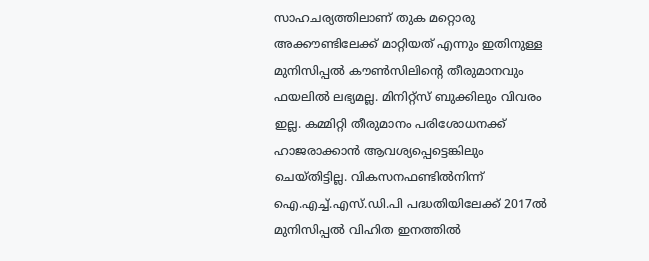സാഹചര്യത്തിലാണ് തുക മറ്റൊരു അക്കൗണ്ടിലേക്ക് മാറ്റിയത് എന്നും ഇതിനുള്ള മുനിസിപ്പൽ കൗൺസിലിന്‍റെ തീരുമാനവും ഫയലിൽ ലഭ്യമല്ല. മിനിറ്റ്സ് ബുക്കിലും വിവരം ഇല്ല. കമ്മിറ്റി തീരുമാനം പരിശോധനക്ക് ഹാജരാക്കാൻ ആവശ്യപ്പെട്ടെങ്കിലും ചെയ്തിട്ടില്ല. വികസനഫണ്ടിൽനിന്ന് ഐ.എച്ച്.എസ്.ഡി.പി പദ്ധതിയിലേക്ക് 2017ൽ മുനിസിപ്പൽ വിഹിത ഇനത്തിൽ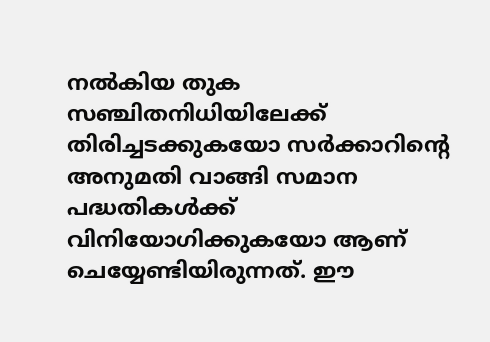നൽകിയ തുക സഞ്ചിതനിധിയിലേക്ക് തിരിച്ചടക്കുകയോ സർക്കാറിന്‍റെ അനുമതി വാങ്ങി സമാന പദ്ധതികൾക്ക് വിനിയോഗിക്കുകയോ ആണ് ചെയ്യേണ്ടിയിരുന്നത്. ഈ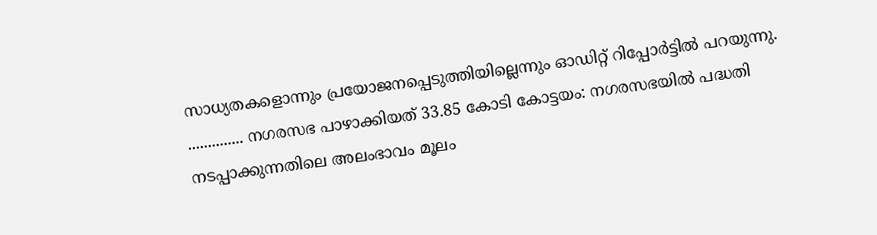സാധ്യതകളൊന്നും പ്രയോജനപ്പെടുത്തിയില്ലെന്നും ഓഡിറ്റ് റിപ്പോർട്ടിൽ പറയുന്നു. .............. നഗരസഭ പാഴാക്കിയത്‌ 33.85 കോടി കോട്ടയം: നഗരസഭയിൽ പദ്ധതി നടപ്പാക്കുന്നതിലെ അലംഭാവം മൂലം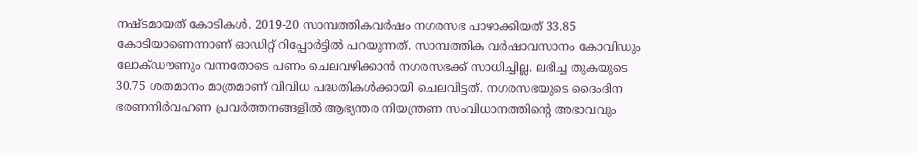നഷ്‌ടമായത്‌ കോടികൾ. 2019-20 സാമ്പത്തികവർഷം നഗരസഭ പാഴാക്കിയത്‌ 33.85 കോടിയാണെന്നാണ് ഓഡിറ്റ് റിപ്പോർട്ടിൽ പറയുന്നത്. സാമ്പത്തിക വർഷാവസാനം കോവിഡും ലോക്‌ഡൗണും വന്നതോടെ പണം ചെലവഴിക്കാൻ നഗരസഭക്ക്‌ സാധിച്ചില്ല. ലഭിച്ച തുകയുടെ 30.75 ശതമാനം മാത്രമാണ് വിവിധ പദ്ധതികൾക്കായി ചെലവിട്ടത്. നഗരസഭയുടെ ദൈംദിന ഭരണനിർവഹണ പ്രവർത്തനങ്ങളിൽ ആഭ്യന്തര നിയന്ത്രണ സംവിധാനത്തിന്‍റെ അഭാവവും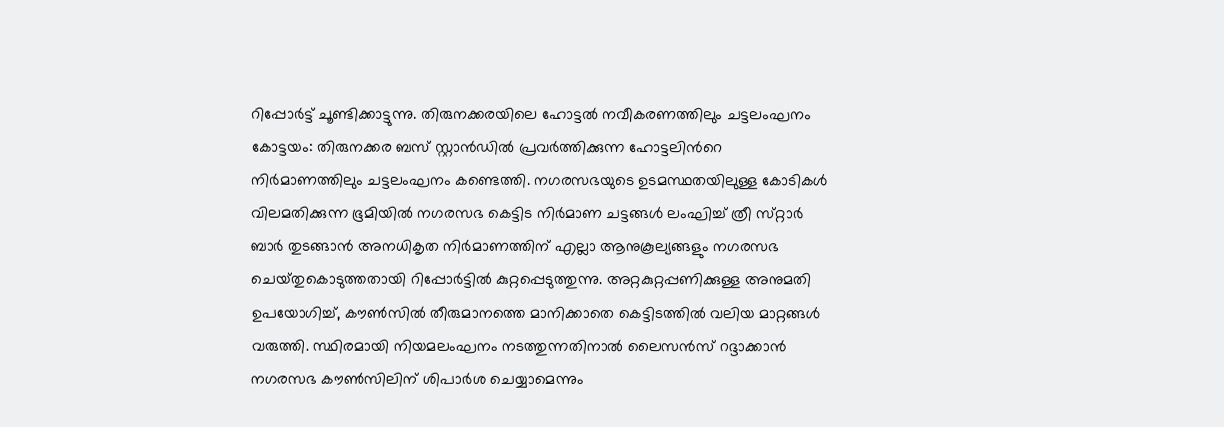റിപ്പോർട്ട് ചൂണ്ടിക്കാട്ടുന്നു. തിരുനക്കരയിലെ ഹോട്ടൽ നവീകരണത്തിലും ചട്ടലംഘനം കോട്ടയം: തിരുനക്കര ബസ്‌ സ്റ്റാൻഡിൽ പ്രവർത്തിക്കുന്ന ഹോട്ടലിന്‍റെ നിർമാണത്തിലും ചട്ടലംഘനം കണ്ടെത്തി. നഗരസഭയുടെ ഉടമസ്ഥതയിലുള്ള കോടികൾ വിലമതിക്കുന്ന ഭൂമിയിൽ നഗരസഭ കെട്ടിട നിർമാണ ചട്ടങ്ങൾ ലംഘിച്ച് ത്രീ സ്‌റ്റാർ ബാർ തുടങ്ങാൻ അനധികൃത നിർമാണത്തിന്‌ എല്ലാ ആനുകൂല്യങ്ങളും നഗരസഭ ചെയ്‌തുകൊടുത്തതായി റിപ്പോർട്ടിൽ കുറ്റപ്പെടുത്തുന്നു. അറ്റകുറ്റപ്പണിക്കുള്ള അനുമതി ഉപയോഗിച്ച്, കൗൺസിൽ തീരുമാനത്തെ മാനിക്കാതെ കെട്ടിടത്തിൽ വലിയ മാറ്റങ്ങൾ വരുത്തി. സ്ഥിരമായി നിയമലംഘനം നടത്തുന്നതിനാൽ ലൈസൻസ് റദ്ദാക്കാൻ നഗരസഭ കൗൺസിലിന് ശിപാർശ ചെയ്യാമെന്നും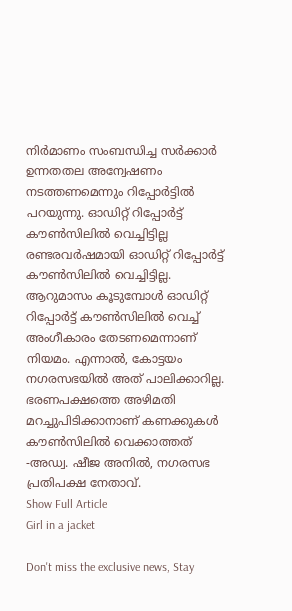നിർമാണം സംബന്ധിച്ച സർക്കാർ ഉന്നതതല അന്വേഷണം നടത്തണമെന്നും റിപ്പോർട്ടിൽ പറയുന്നു. ഓഡിറ്റ്‌ റിപ്പോർട്ട് കൗൺസിലിൽ വെച്ചിട്ടില്ല രണ്ടരവർഷമായി ഓഡിറ്റ്‌ റിപ്പോർട്ട് കൗൺസിലിൽ വെച്ചിട്ടില്ല. ആറുമാസം കൂടുമ്പോൾ ഓഡിറ്റ്‌ റിപ്പോർട്ട് കൗൺസിലിൽ വെച്ച്‌ അംഗീകാരം തേടണമെന്നാണ്‌ നിയമം. എന്നാൽ, കോട്ടയം നഗരസഭയിൽ അത്‌ പാലിക്കാറില്ല. ഭരണപക്ഷത്തെ അഴിമതി മറച്ചുപിടിക്കാനാണ്‌ കണക്കുകൾ കൗൺസിലിൽ വെക്കാത്തത്‌ -അഡ്വ. ഷീജ അനിൽ, നഗരസഭ പ്രതിപക്ഷ നേതാവ്‌.
Show Full Article
Girl in a jacket

Don't miss the exclusive news, Stay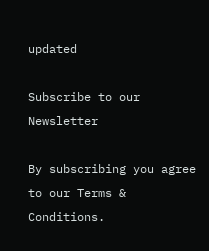updated

Subscribe to our Newsletter

By subscribing you agree to our Terms & Conditions.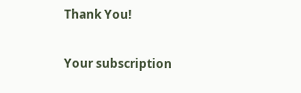Thank You!

Your subscription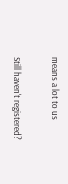means a lot to us

Still haven't registered?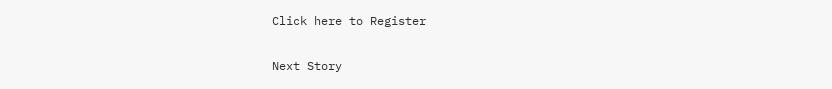Click here to Register

Next Story